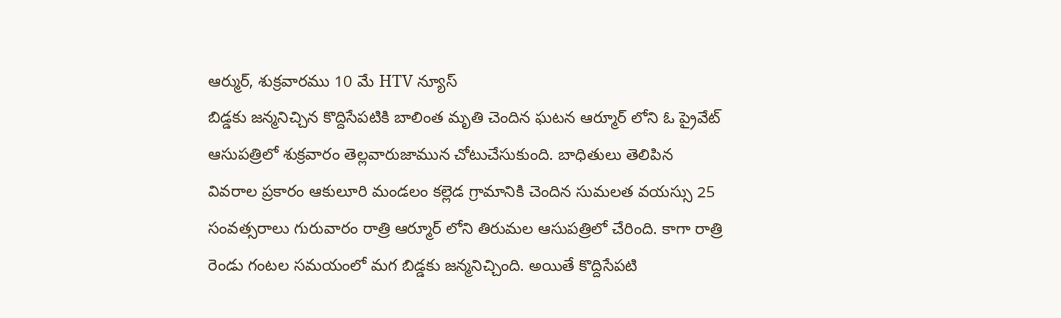ఆర్ముర్, శుక్రవారము 10 మే HTV న్యూస్
బిడ్డకు జన్మనిచ్చిన కొద్దిసేపటికి బాలింత మృతి చెందిన ఘటన ఆర్మూర్ లోని ఓ ప్రైవేట్ ఆసుపత్రిలో శుక్రవారం తెల్లవారుజామున చోటుచేసుకుంది. బాధితులు తెలిపిన వివరాల ప్రకారం ఆకులూరి మండలం కల్లెడ గ్రామానికి చెందిన సుమలత వయస్సు 25 సంవత్సరాలు గురువారం రాత్రి ఆర్మూర్ లోని తిరుమల ఆసుపత్రిలో చేరింది. కాగా రాత్రి రెండు గంటల సమయంలో మగ బిడ్డకు జన్మనిచ్చింది. అయితే కొద్దిసేపటి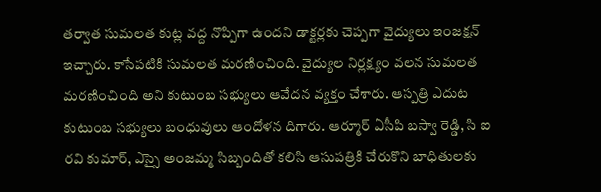తర్వాత సుమలత కుట్ల వద్ద నొప్పిగా ఉందని డాక్టర్లకు చెప్పగా వైద్యులు ఇంజక్షన్ ఇచ్చారు. కాసేపటికి సుమలత మరణించింది. వైద్యుల నిర్లక్ష్యం వలన సుమలత మరణించింది అని కుటుంబ సభ్యులు ఆవేదన వ్యక్తం చేశారు. ఆస్పత్రి ఎదుట కుటుంబ సభ్యులు బంధువులు ఆందోళన దిగారు. ఆర్మూర్ ఏసీపి బస్వా రెడ్డి, సి ఐ రవి కుమార్, ఎస్సై అంజమ్మ సిబ్బందితో కలిసి ఆసుపత్రికి చేరుకొని బాధితులకు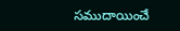సముదాయించే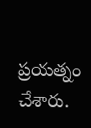ప్రయత్నం చేశారు.